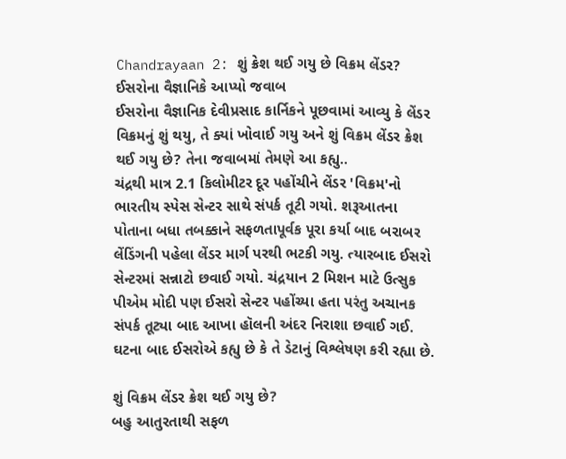Chandrayaan 2: શું ક્રેશ થઈ ગયુ છે વિક્રમ લેંડર? ઈસરોના વૈજ્ઞાનિકે આપ્યો જવાબ
ઈસરોના વૈજ્ઞાનિક દેવીપ્રસાદ કાર્નિકને પૂછવામાં આવ્યુ કે લેંડર વિક્રમનું શું થયુ, તે ક્યાં ખોવાઈ ગયુ અને શું વિક્રમ લેંડર ક્રેશ થઈ ગયુ છે? તેના જવાબમાં તેમણે આ કહ્યુ..
ચંદ્રથી માત્ર 2.1 કિલોમીટર દૂર પહોંચીને લેંડર 'વિક્રમ'નો ભારતીય સ્પેસ સેન્ટર સાથે સંપર્ક તૂટી ગયો. શરૂઆતના પોતાના બધા તબક્કાને સફળતાપૂર્વક પૂરા કર્યા બાદ બરાબર લેંડિંગની પહેલા લેંડર માર્ગ પરથી ભટકી ગયુ. ત્યારબાદ ઈસરો સેન્ટરમાં સન્નાટો છવાઈ ગયો. ચંદ્રયાન 2 મિશન માટે ઉત્સુક પીએમ મોદી પણ ઈસરો સેન્ટર પહોંચ્યા હતા પરંતુ અચાનક સંપર્ક તૂટ્યા બાદ આખા હૉલની અંદર નિરાશા છવાઈ ગઈ. ઘટના બાદ ઈસરોએ કહ્યુ છે કે તે ડેટાનું વિશ્લેષણ કરી રહ્યા છે.

શું વિક્રમ લેંડર ક્રેશ થઈ ગયુ છે?
બહુ આતુરતાથી સફળ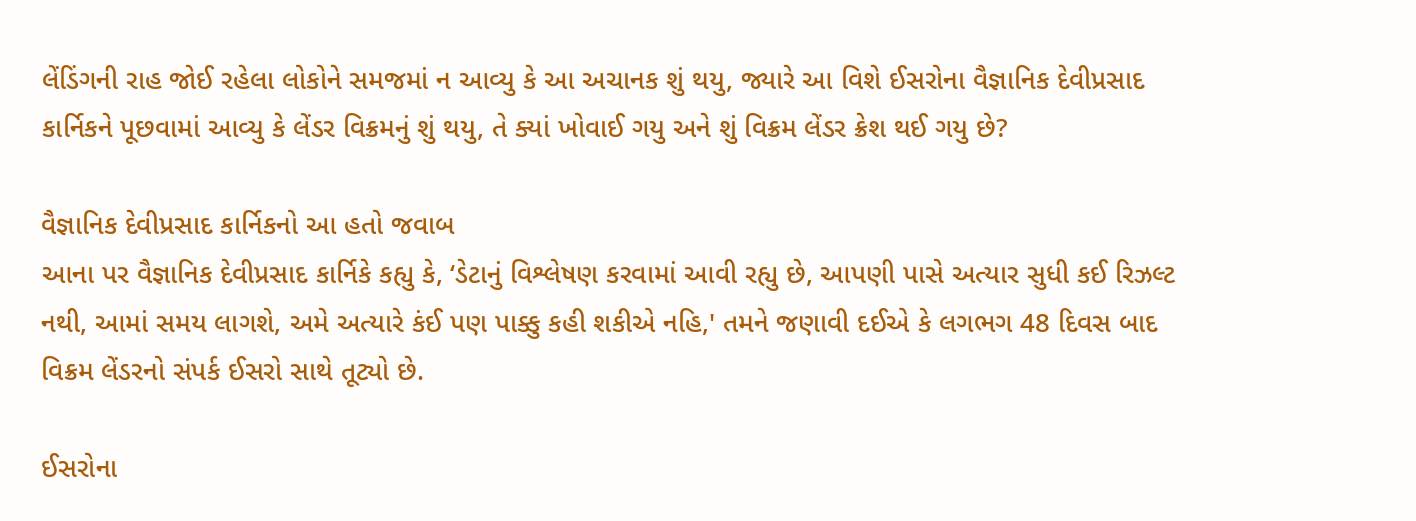લેંડિંગની રાહ જોઈ રહેલા લોકોને સમજમાં ન આવ્યુ કે આ અચાનક શું થયુ, જ્યારે આ વિશે ઈસરોના વૈજ્ઞાનિક દેવીપ્રસાદ કાર્નિકને પૂછવામાં આવ્યુ કે લેંડર વિક્રમનું શું થયુ, તે ક્યાં ખોવાઈ ગયુ અને શું વિક્રમ લેંડર ક્રેશ થઈ ગયુ છે?

વૈજ્ઞાનિક દેવીપ્રસાદ કાર્નિકનો આ હતો જવાબ
આના પર વૈજ્ઞાનિક દેવીપ્રસાદ કાર્નિકે કહ્યુ કે, ‘ડેટાનું વિશ્લેષણ કરવામાં આવી રહ્યુ છે, આપણી પાસે અત્યાર સુધી કઈ રિઝલ્ટ નથી, આમાં સમય લાગશે, અમે અત્યારે કંઈ પણ પાક્કુ કહી શકીએ નહિ,' તમને જણાવી દઈએ કે લગભગ 48 દિવસ બાદ વિક્રમ લેંડરનો સંપર્ક ઈસરો સાથે તૂટ્યો છે.

ઈસરોના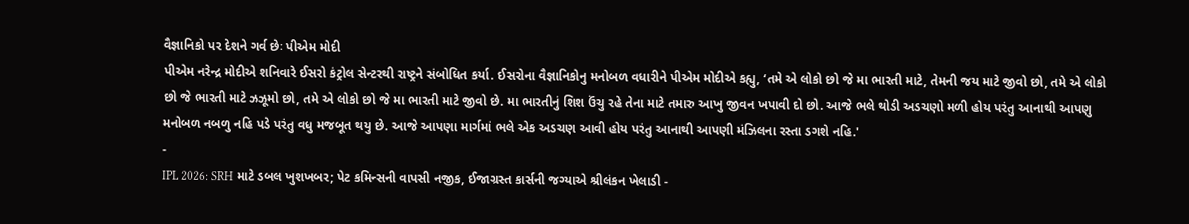વૈજ્ઞાનિકો પર દેશને ગર્વ છેઃ પીએમ મોદી
પીએમ નરેન્દ્ર મોદીએ શનિવારે ઈસરો કંટ્રોલ સેન્ટરથી રાષ્ટ્રને સંબોધિત કર્યા. ઈસરોના વૈજ્ઞાનિકોનુ મનોબળ વધારીને પીએમ મોદીએ કહ્યુ, ‘તમે એ લોકો છો જે મા ભારતી માટે, તેમની જય માટે જીવો છો, તમે એ લોકો છો જે ભારતી માટે ઝઝૂમો છો, તમે એ લોકો છો જે મા ભારતી માટે જીવો છે. મા ભારતીનું શિશ ઉંચુ રહે તેના માટે તમારુ આખુ જીવન ખપાવી દો છો. આજે ભલે થોડી અડચણો મળી હોય પરંતુ આનાથી આપણુ મનોબળ નબળુ નહિ પડે પરંતુ વધુ મજબૂત થયુ છે. આજે આપણા માર્ગમાં ભલે એક અડચણ આવી હોય પરંતુ આનાથી આપણી મંઝિલના રસ્તા ડગશે નહિ.'
-
IPL 2026: SRH માટે ડબલ ખુશખબર; પેટ કમિન્સની વાપસી નજીક, ઈજાગ્રસ્ત કાર્સની જગ્યાએ શ્રીલંકન ખેલાડી -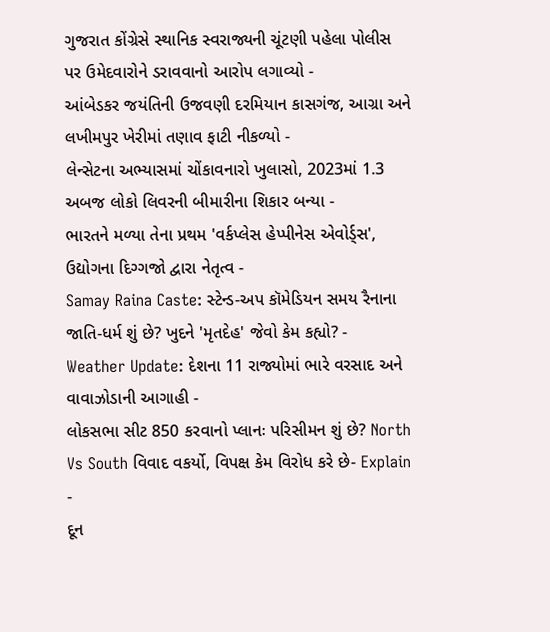ગુજરાત કોંગ્રેસે સ્થાનિક સ્વરાજ્યની ચૂંટણી પહેલા પોલીસ પર ઉમેદવારોને ડરાવવાનો આરોપ લગાવ્યો -
આંબેડકર જયંતિની ઉજવણી દરમિયાન કાસગંજ, આગ્રા અને લખીમપુર ખેરીમાં તણાવ ફાટી નીકળ્યો -
લેન્સેટના અભ્યાસમાં ચોંકાવનારો ખુલાસો, 2023માં 1.3 અબજ લોકો લિવરની બીમારીના શિકાર બન્યા -
ભારતને મળ્યા તેના પ્રથમ 'વર્કપ્લેસ હેપ્પીનેસ એવોર્ડ્સ', ઉદ્યોગના દિગ્ગજો દ્વારા નેતૃત્વ -
Samay Raina Caste: સ્ટેન્ડ-અપ કૉમેડિયન સમય રૈનાના જાતિ-ધર્મ શું છે? ખુદને 'મૃતદેહ' જેવો કેમ કહ્યો? -
Weather Update: દેશના 11 રાજ્યોમાં ભારે વરસાદ અને વાવાઝોડાની આગાહી -
લોકસભા સીટ 850 કરવાનો પ્લાનઃ પરિસીમન શું છે? North Vs South વિવાદ વકર્યો, વિપક્ષ કેમ વિરોધ કરે છે- Explain -
દૂન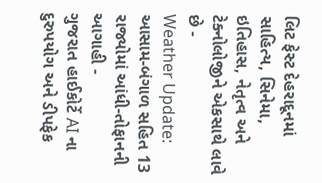લિટ ફેસ્ટ દેહરાદૂનમાં સાહિત્ય, સિનેમા, ઇતિહાસ, નેતૃત્વ અને ટેક્નોલોજીને એકસાથે લાવે છે -
Weather Update: આસામ-બંગાળ સહિત 13 રાજ્યોમાં આંધી-તોફાનની આગાહી -
ગુજરાત હાઈકોર્ટે AI ના દુરુપયોગ અને ડીપફેક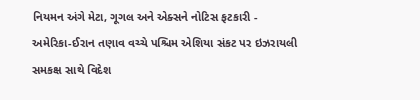નિયમન અંગે મેટા, ગૂગલ અને એક્સને નોટિસ ફટકારી -
અમેરિકા-ઈરાન તણાવ વચ્ચે પશ્ચિમ એશિયા સંકટ પર ઇઝરાયલી સમકક્ષ સાથે વિદેશ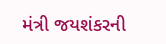મંત્રી જયશંકરની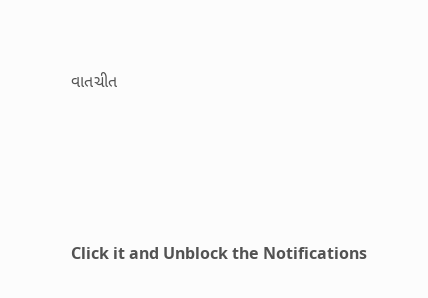વાતચીત





Click it and Unblock the Notifications